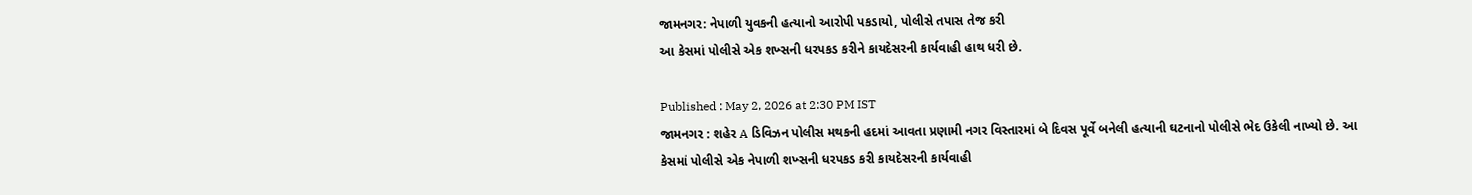જામનગર: નેપાળી યુવકની હત્યાનો આરોપી પકડાયો, પોલીસે તપાસ તેજ કરી
આ કેસમાં પોલીસે એક શખ્સની ધરપકડ કરીને કાયદેસરની કાર્યવાહી હાથ ધરી છે.

Published : May 2, 2026 at 2:30 PM IST
જામનગર : શહેર A ડિવિઝન પોલીસ મથકની હદમાં આવતા પ્રણામી નગર વિસ્તારમાં બે દિવસ પૂર્વે બનેલી હત્યાની ઘટનાનો પોલીસે ભેદ ઉકેલી નાખ્યો છે. આ કેસમાં પોલીસે એક નેપાળી શખ્સની ધરપકડ કરી કાયદેસરની કાર્યવાહી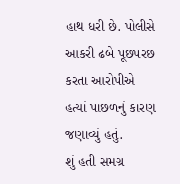હાથ ધરી છે. પોલીસે આકરી ઢબે પૂછપરછ કરતા આરોપીએ હત્યાં પાછળનું કારણ જણાવ્યું હતું.
શું હતી સમગ્ર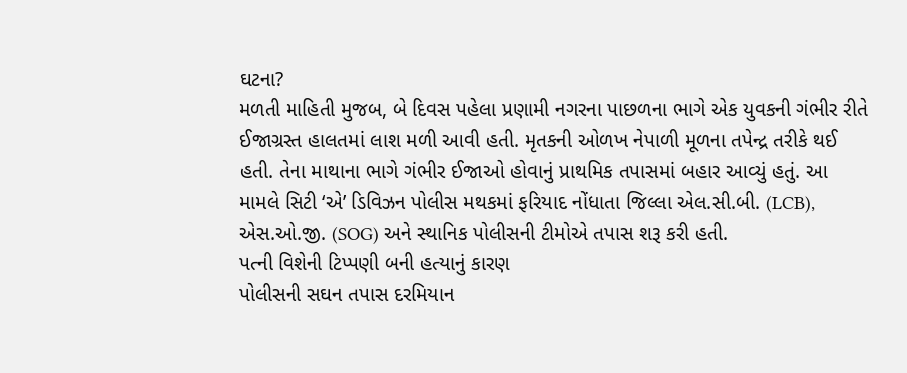ઘટના?
મળતી માહિતી મુજબ, બે દિવસ પહેલા પ્રણામી નગરના પાછળના ભાગે એક યુવકની ગંભીર રીતે ઈજાગ્રસ્ત હાલતમાં લાશ મળી આવી હતી. મૃતકની ઓળખ નેપાળી મૂળના તપેન્દ્ર તરીકે થઈ હતી. તેના માથાના ભાગે ગંભીર ઈજાઓ હોવાનું પ્રાથમિક તપાસમાં બહાર આવ્યું હતું. આ મામલે સિટી ‘એ’ ડિવિઝન પોલીસ મથકમાં ફરિયાદ નોંધાતા જિલ્લા એલ.સી.બી. (LCB), એસ.ઓ.જી. (SOG) અને સ્થાનિક પોલીસની ટીમોએ તપાસ શરૂ કરી હતી.
પત્ની વિશેની ટિપ્પણી બની હત્યાનું કારણ
પોલીસની સઘન તપાસ દરમિયાન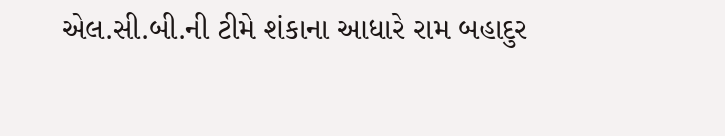એલ.સી.બી.ની ટીમે શંકાના આધારે રામ બહાદુર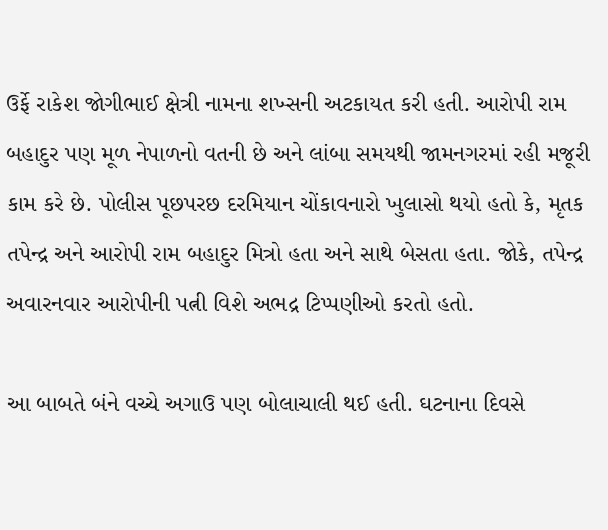ઉર્ફે રાકેશ જોગીભાઈ ક્ષેત્રી નામના શખ્સની અટકાયત કરી હતી. આરોપી રામ બહાદુર પણ મૂળ નેપાળનો વતની છે અને લાંબા સમયથી જામનગરમાં રહી મજૂરી કામ કરે છે. પોલીસ પૂછપરછ દરમિયાન ચોંકાવનારો ખુલાસો થયો હતો કે, મૃતક તપેન્દ્ર અને આરોપી રામ બહાદુર મિત્રો હતા અને સાથે બેસતા હતા. જોકે, તપેન્દ્ર અવારનવાર આરોપીની પત્ની વિશે અભદ્ર ટિપ્પણીઓ કરતો હતો.

આ બાબતે બંને વચ્ચે અગાઉ પણ બોલાચાલી થઈ હતી. ઘટનાના દિવસે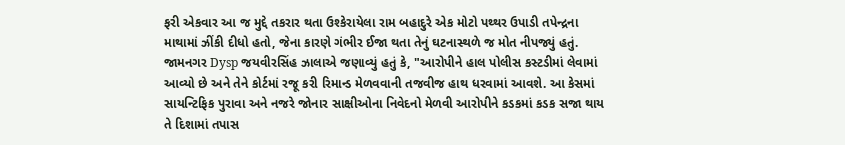ફરી એકવાર આ જ મુદ્દે તકરાર થતા ઉશ્કેરાયેલા રામ બહાદુરે એક મોટો પથ્થર ઉપાડી તપેન્દ્રના માથામાં ઝીંકી દીધો હતો, જેના કારણે ગંભીર ઈજા થતા તેનું ઘટનાસ્થળે જ મોત નીપજ્યું હતું.
જામનગર Dysp જયવીરસિંહ ઝાલાએ જણાવ્યું હતું કે, "આરોપીને હાલ પોલીસ કસ્ટડીમાં લેવામાં આવ્યો છે અને તેને કોર્ટમાં રજૂ કરી રિમાન્ડ મેળવવાની તજવીજ હાથ ધરવામાં આવશે. આ કેસમાં સાયન્ટિફિક પુરાવા અને નજરે જોનાર સાક્ષીઓના નિવેદનો મેળવી આરોપીને કડકમાં કડક સજા થાય તે દિશામાં તપાસ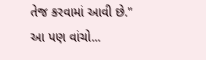તેજ કરવામાં આવી છે."
આ પણ વાંચો...